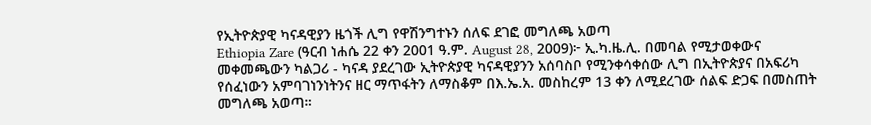የኢትዮጵያዊ ካናዳዊያን ዜጎች ሊግ የዋሽንግተኑን ሰለፍ ደገፎ መግለጫ አወጣ
Ethiopia Zare (ዓርብ ነሐሴ 22 ቀን 2001 ዓ.ም. August 28, 2009)፦ ኢ.ካ.ዜ.ሊ. በመባል የሚታወቀውና መቀመጫውን ካልጋሪ - ካናዳ ያደረገው ኢትዮጵያዊ ካናዳዊያንን አሰባስቦ የሚንቀሳቀሰው ሊግ በኢትዮጵያና በአፍሪካ የሰፈነውን አምባገነንነትንና ዘር ማጥፋትን ለማስቆም በእ.ኤ.አ. መስከረም 13 ቀን ለሚደረገው ሰልፍ ድጋፍ በመስጠት መግለጫ አወጣ።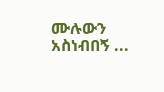ሙሉውን አስነብበኝ ...